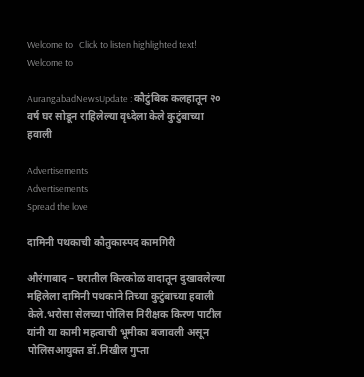Welcome to   Click to listen highlighted text! Welcome to

AurangabadNewsUpdate : कौटुंबिक कलहातून २० वर्ष घर सोडून राहिलेल्या वृध्देला केले कुटुंबाच्या हवाली

Advertisements
Advertisements
Spread the love

दामिनी पथकाची कौतुकास्पद कामगिरी

औरंगाबाद – घरातील किरकोळ वादातून दुखावलेल्या महिलेला दामिनी पथकाने तिच्या कुटुंबाच्या हवाली केले.भरोसा सेलच्या पोलिस निरीक्षक किरण पाटील यांनी या कामी महत्वाची भूमीका बजावली असून पोलिसआयुक्त डॉ.निखील गुप्ता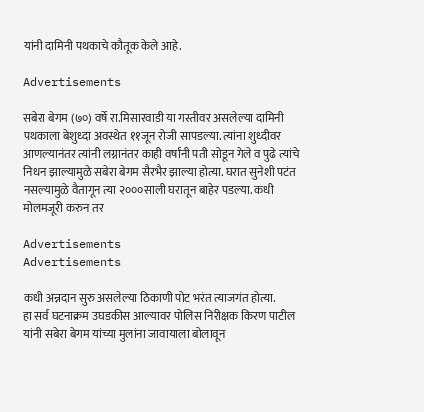यांनी दामिनी पथकाचे कौतूक केले आहे.

Advertisements

सबेरा बेगम (७०) वर्षे रा.मिसारवाडी या गस्तीवर असलेल्या दामिनी पथकाला बेशुध्दा अवस्थेत ११जून रोजी सापडल्या. त्यांना शुध्दीवर आणल्यानंतर त्यांनी लग्नानंतर काही वर्षांनी पती सोडून गेले व पुढे त्यांचे निधन झाल्यामुळे सबेरा बेगम सैरभैर झाल्या होत्या. घरात सुनेशी पटंत नसल्यामुळे वैतागून त्या २०००साली घरातून बाहेर पडल्या. कधी मोलमजूरी करुन तर

Advertisements
Advertisements

कधी अन्नदान सुरु असलेल्या ठिकाणी पोट भरंत त्याजगंत होत्या.
हा सर्व घटनाक्रम उघडकीस आल्यावर पोलिस निरीक्षक किरण पाटील यांनी सबेरा बेगम यांच्या मुलांना जावायाला बोलावून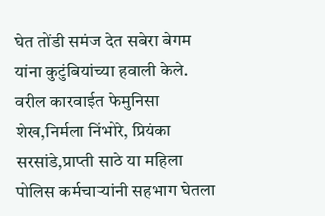घेत तोंडी समंज देत सबेरा बेगम यांना कुटुंबियांच्या हवाली केले. वरील कारवाईत फेमुनिसा शेख,निर्मला निंभोरे, प्रियंका सरसांडे,प्राप्ती साठे या महिला पोलिस कर्मचार्‍यांनी सहभाग घेतला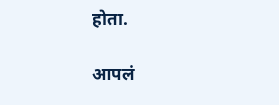होता.

आपलं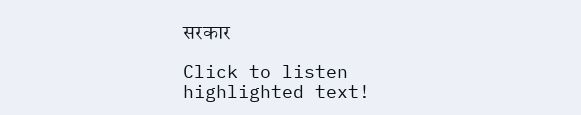सरकार

Click to listen highlighted text!